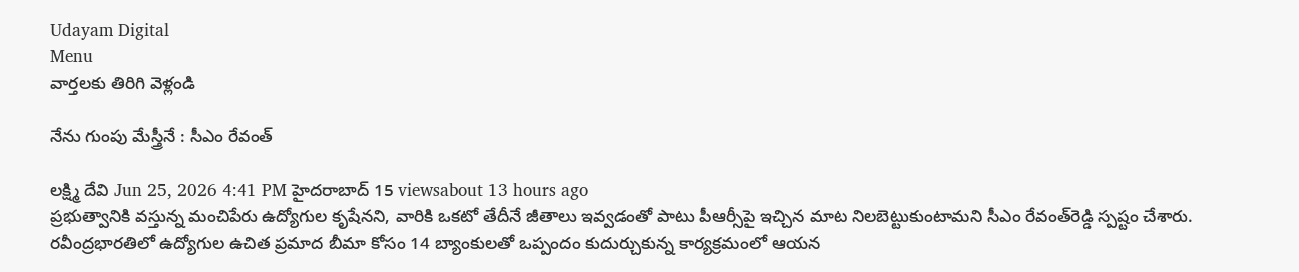Udayam Digital
Menu
వార్తలకు తిరిగి వెళ్లండి

నేను గుంపు మేస్త్రీనే : సీఎం రేవంత్‌

లక్ష్మి దేవి Jun 25, 2026 4:41 PM హైదరాబాద్ 15 viewsabout 13 hours ago
ప్రభుత్వానికి వస్తున్న మంచిపేరు ఉద్యోగుల కృషేనని, వారికి ఒకటో తేదీనే జీతాలు ఇవ్వడంతో పాటు పీఆర్సీపై ఇచ్చిన మాట నిలబెట్టుకుంటామని సీఎం రేవంత్‌రెడ్డి స్పష్టం చేశారు. రవీంద్రభారతిలో ఉద్యోగుల ఉచిత ప్రమాద బీమా కోసం 14 బ్యాంకులతో ఒప్పందం కుదుర్చుకున్న కార్యక్రమంలో ఆయన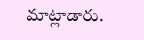మాట్లాడారు.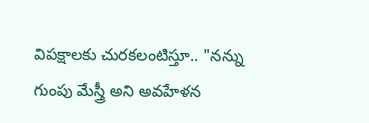విపక్షాలకు చురకలంటిస్తూ.. "నన్ను గుంపు మేస్త్రీ అని అవహేళన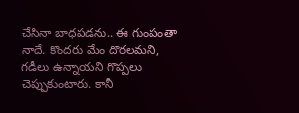చేసినా బాధపడను.. ఈ గుంపంతా నాదే. కొందరు మేం దొరలమని, గడీలు ఉన్నాయని గొప్పలు చెప్పుకుంటారు. కానీ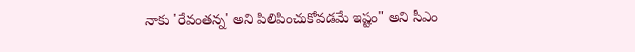నాకు 'రేవంతన్న' అని పిలిపించుకోవడమే ఇష్టం" అని సీఎం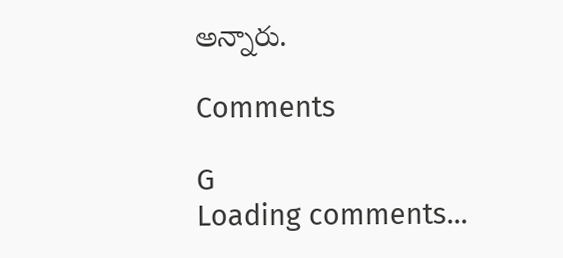అన్నారు.

Comments

G
Loading comments...